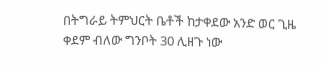በትግራይ ትምህርት ቤቶች ከታቀደው አንድ ወር ጊዜ ቀደም ብለው ግንቦት 30 ሊዘጉ ነው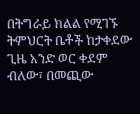በትግራይ ክልል የሚገኙ ትምህርት ቤቶች ከታቀደው ጊዜ አንድ ወር ቀደም ብለው፣ በመጪው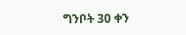ግንቦት 30 ቀን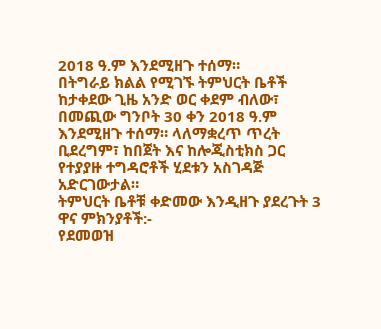2018 ዓ.ም እንደሚዘጉ ተሰማ።
በትግራይ ክልል የሚገኙ ትምህርት ቤቶች ከታቀደው ጊዜ አንድ ወር ቀደም ብለው፣ በመጪው ግንቦት 30 ቀን 2018 ዓ.ም እንደሚዘጉ ተሰማ። ላለማቋረጥ ጥረት ቢደረግም፣ ከበጀት እና ከሎጂስቲክስ ጋር የተያያዙ ተግዳሮቶች ሂደቱን አስገዳጅ አድርገውታል።
ትምህርት ቤቶቹ ቀድመው እንዲዘጉ ያደረጉት 3 ዋና ምክንያቶች:-
የደመወዝ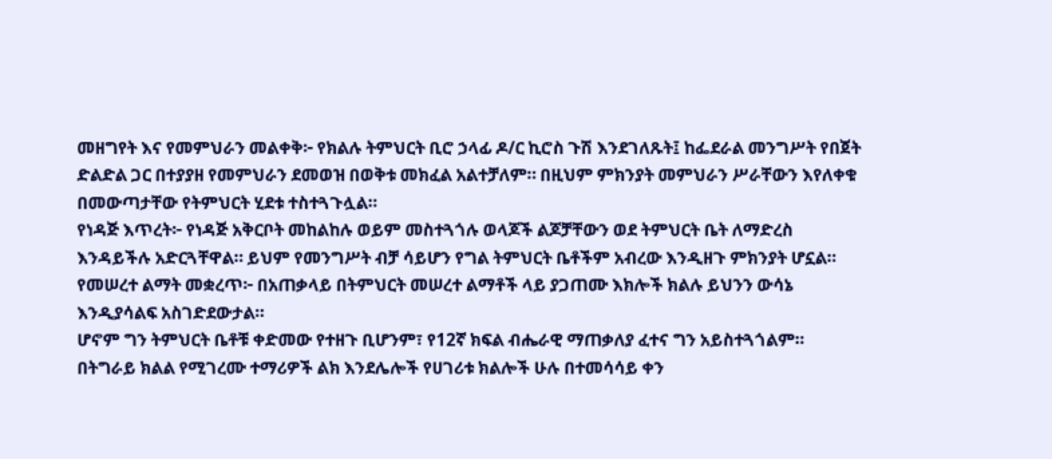መዘግየት እና የመምህራን መልቀቅ፦ የክልሉ ትምህርት ቢሮ ኃላፊ ዶ/ር ኪሮስ ጉሽ እንደገለጹት፤ ከፌደራል መንግሥት የበጀት ድልድል ጋር በተያያዘ የመምህራን ደመወዝ በወቅቱ መክፈል አልተቻለም። በዚህም ምክንያት መምህራን ሥራቸውን እየለቀቁ በመውጣታቸው የትምህርት ሂደቱ ተስተጓጉሏል።
የነዳጅ እጥረት፦ የነዳጅ አቅርቦት መከልከሉ ወይም መስተጓጎሉ ወላጆች ልጆቻቸውን ወደ ትምህርት ቤት ለማድረስ እንዳይችሉ አድርጓቸዋል። ይህም የመንግሥት ብቻ ሳይሆን የግል ትምህርት ቤቶችም አብረው እንዲዘጉ ምክንያት ሆኗል።
የመሠረተ ልማት መቋረጥ፦ በአጠቃላይ በትምህርት መሠረተ ልማቶች ላይ ያጋጠሙ እክሎች ክልሉ ይህንን ውሳኔ እንዲያሳልፍ አስገድደውታል።
ሆኖም ግን ትምህርት ቤቶቹ ቀድመው የተዘጉ ቢሆንም፣ የ12ኛ ክፍል ብሔራዊ ማጠቃለያ ፈተና ግን አይስተጓጎልም። በትግራይ ክልል የሚገረሙ ተማሪዎች ልክ እንደሌሎች የሀገሪቱ ክልሎች ሁሉ በተመሳሳይ ቀን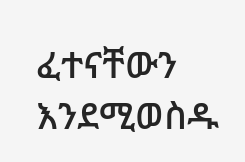ፈተናቸውን እንደሚወስዱ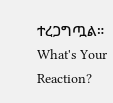ተረጋግጧል።
What's Your Reaction?